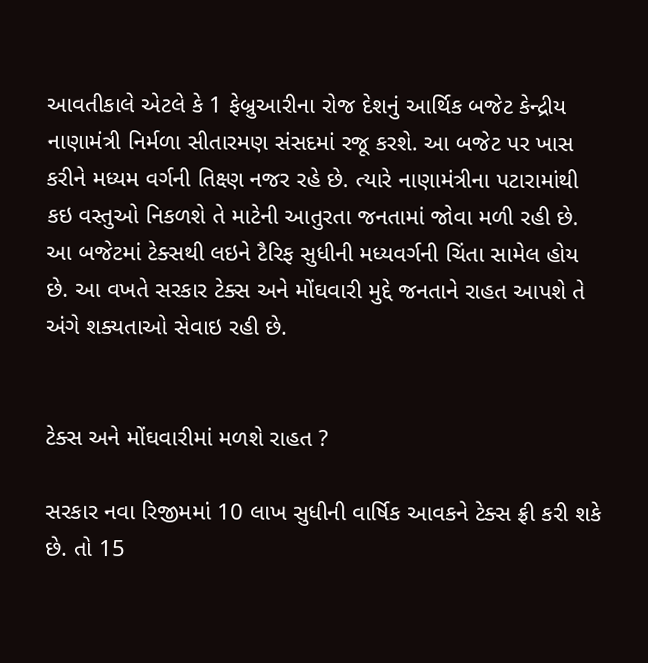આવતીકાલે એટલે કે 1 ફેબ્રુઆરીના રોજ દેશનું આર્થિક બજેટ કેન્દ્રીય નાણામંત્રી નિર્મળા સીતારમણ સંસદમાં રજૂ કરશે. આ બજેટ પર ખાસ કરીને મધ્યમ વર્ગની તિક્ષ્ણ નજર રહે છે. ત્યારે નાણામંત્રીના પટારામાંથી કઇ વસ્તુઓ નિકળશે તે માટેની આતુરતા જનતામાં જોવા મળી રહી છે. આ બજેટમાં ટેક્સથી લઇને ટૈરિફ સુધીની મધ્યવર્ગની ચિંતા સામેલ હોય છે. આ વખતે સરકાર ટેક્સ અને મોંઘવારી મુદ્દે જનતાને રાહત આપશે તે અંગે શક્યતાઓ સેવાઇ રહી છે.


ટેક્સ અને મોંઘવારીમાં મળશે રાહત ?

સરકાર નવા રિજીમમાં 10 લાખ સુધીની વાર્ષિક આવકને ટેક્સ ફ્રી કરી શકે છે. તો 15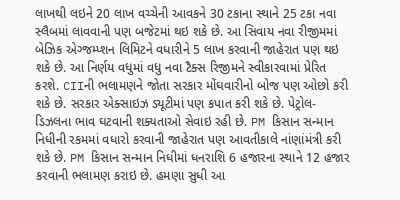લાખથી લઇને 20 લાખ વચ્ચેની આવકને 30 ટકાના સ્થાને 25 ટકા નવા સ્લૈબમાં લાવવાની પણ બજેટમાં થઇ શકે છે. આ સિવાય નવા રીજીમમાં બેઝિક એગ્જમ્પ્શન લિમિટને વધારીને 5 લાખ કરવાની જાહેરાત પણ થઇ શકે છે. આ નિર્ણય વધુમાં વધુ નવા ટૈક્સ રિજીમને સ્વીકારવામાં પ્રેરિત કરશે. CIIની ભલામણને જોતા સરકાર મોંઘવારીનો બોજ પણ ઓછો કરી શકે છે. સરકાર એક્સાઇઝ ડ્યૂટીમાં પણ કપાત કરી શકે છે. પેટ્રોલ-ડિઝલના ભાવ ઘટવાની શક્યતાઓ સેવાઇ રહી છે. PM કિસાન સન્માન નિધીની રકમમાં વધારો કરવાની જાહેરાત પણ આવતીકાલે નાંણાંમંત્રી કરી શકે છે. PM કિસાન સન્માન નિધીમાં ધનરાશિ 6 હજારના સ્થાને 12 હજાર કરવાની ભલામણ કરાઇ છે. હમણા સુધી આ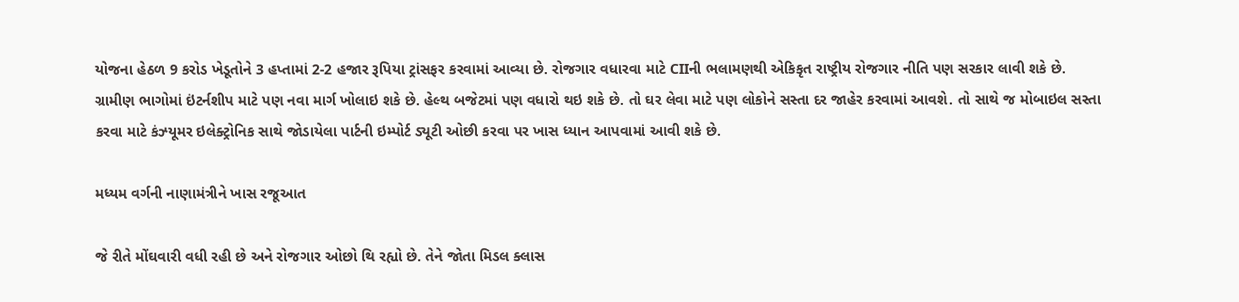યોજના હેઠળ 9 કરોડ ખેડૂતોને 3 હપ્તામાં 2-2 હજાર રૂપિયા ટ્રાંસફર કરવામાં આવ્યા છે. રોજગાર વધારવા માટે CIIની ભલામણથી એકિકૃત રાષ્ટ્રીય રોજગાર નીતિ પણ સરકાર લાવી શકે છે. ગ્રામીણ ભાગોમાં ઇંટર્નશીપ માટે પણ નવા માર્ગ ખોલાઇ શકે છે. હેલ્થ બજેટમાં પણ વધારો થઇ શકે છે. તો ઘર લેવા માટે પણ લોકોને સસ્તા દર જાહેર કરવામાં આવશે. તો સાથે જ મોબાઇલ સસ્તા કરવા માટે કંઝ્યૂમર ઇલેક્ટ્રોનિક સાથે જોડાયેલા પાર્ટની ઇમ્પોર્ટ ડ્યૂટી ઓછી કરવા પર ખાસ ધ્યાન આપવામાં આવી શકે છે.

મધ્યમ વર્ગની નાણામંત્રીને ખાસ રજૂઆત

જે રીતે મોંઘવારી વધી રહી છે અને રોજગાર ઓછો થિ રહ્યો છે. તેને જોતા મિડલ ક્લાસ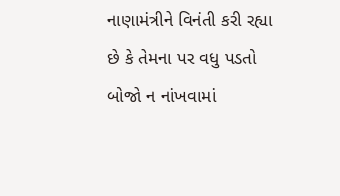નાણામંત્રીને વિનંતી કરી રહ્યા છે કે તેમના પર વધુ પડતો બોજો ન નાંખવામાં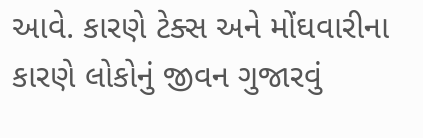આવે. કારણે ટેક્સ અને મોંઘવારીના કારણે લોકોનું જીવન ગુજારવું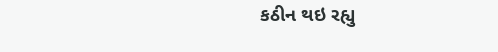કઠીન થઇ રહ્યુ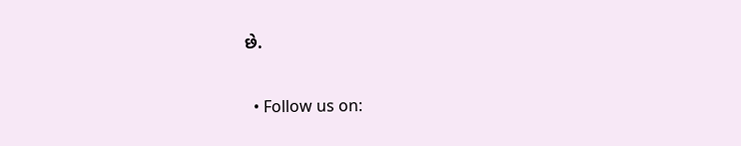છે.

  • Follow us on: